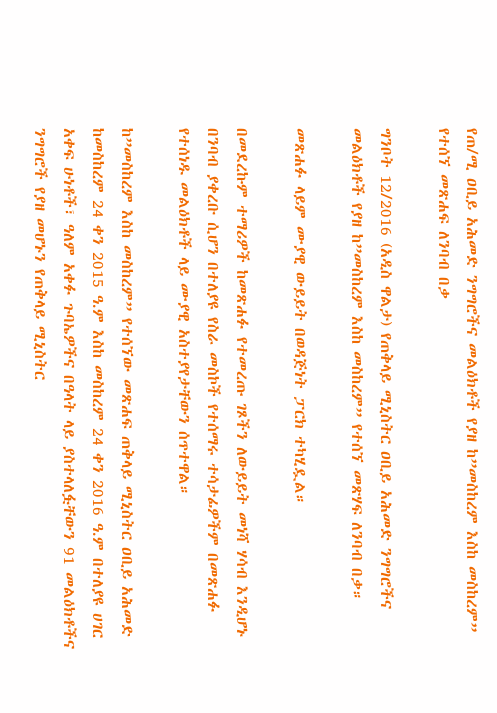የጠ/ሚ ዐቢይ አሕመድ ንግግሮችና መልዕክቶች የያዘ ከ”መስከረም እስከ መስከረም” የተሰኘ መጽሐፍ ለንባብ በቃ

ግንቦት 12/2016 (አዲስ ዋልታ) የጠቅላይ ሚኒስትር ዐቢይ አሕመድ ንግግሮችና መልዕክቶች የያዘ ከ”መስከረም እስከ መስከረም” የተሰኘ መጽሃፍ ለንባብ በቃ።

መጽሐፉ ላይም ሙያዊ ውይይት በወዳጅነት ፓርክ ተካሂዷል።

በመደረኩም ተማሪዎች ከመጽሐፉ የተመረጡ ገጾችን ለውይይት መነሻ ሃሳብ እንዲሆኑ በንባብ ያቀረቡ ሲሆን በተለያዩ የስራ መስኮች የተሰማሩ ተሳታፊዎችም በመጽሐፉ የተሰነዱ መልዕክቶች ላይ ሙያዊ አስተያየታቸውን ሰጥተዋል።

ከ”መስከረም እስከ መስከረም” የተሰኘው መጽሐፍ ጠቅላይ ሚኒስትር ዐቢይ አሕመድ ከመስከረም 24 ቀን 2015 ዓ.ም እስከ መስከረም 24 ቀን 2016 ዓ.ም በተለያዩ ሀገር አቀፍ ሁነቶች፣ ዓለም አቀፉ ጉባኤዎችና በዓላት ላይ ያስተላለፏቸውን 91 መልዕክቶችና ንግግሮች የያዘ መሆኑን የጠቅላይ ሚኒስትር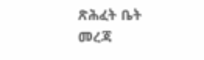ጽሕፈት ቤት መረጃ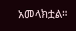አመላክቷል።